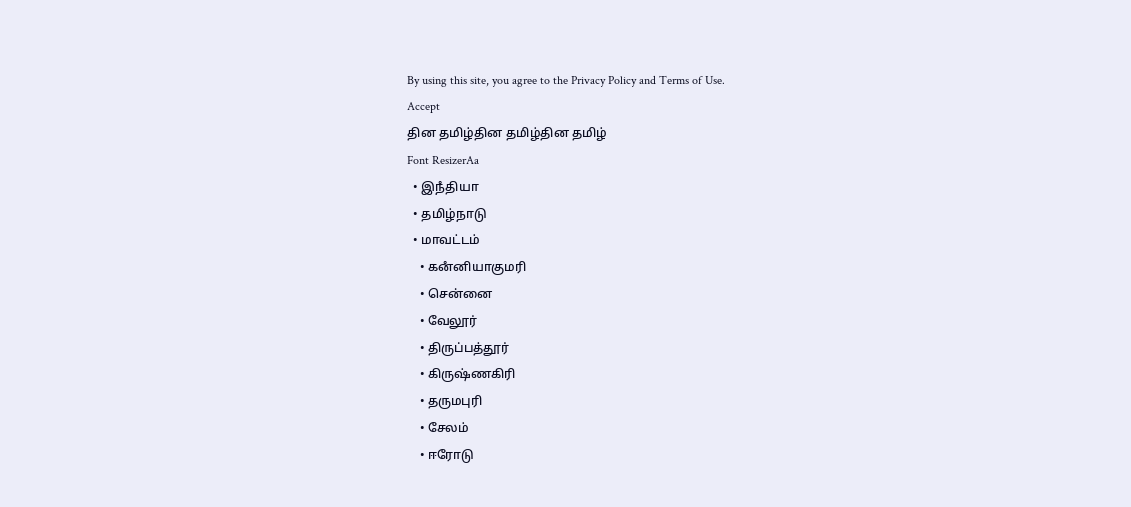By using this site, you agree to the Privacy Policy and Terms of Use.
Accept
தின தமிழ்தின தமிழ்தின தமிழ்
Font ResizerAa
  • இநஂதியா
  • தமிழ்நாடு
  • மாவட்டம்
    • கனஂனியாகுமரி
    • சென்னை
    • வேலூர்
    • திருப்பத்தூர்
    • கிருஷ்ணகிரி
    • தருமபுரி
    • சேலம்
    • ஈரோடு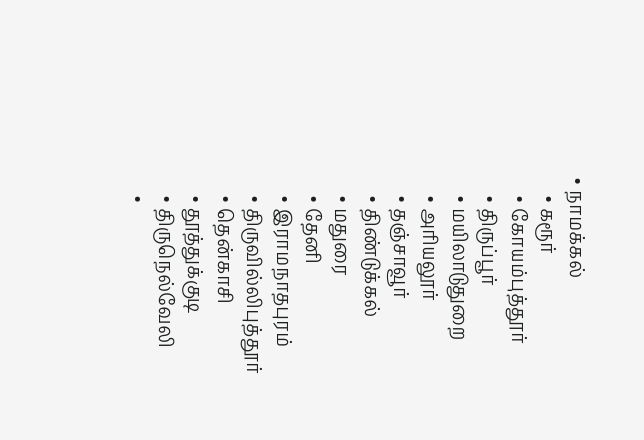• நாமக்கல்
    • கரூர்
    • கோயம்புத்தூர்
    • திருப்பூர்
    • மயிலாடுதுறை
    • அரியலூர்
    • தஞ்சாவூர்
    • திண்டுக்கல்
    • மதுரை
    • தேனி
    • இராமநாதபுரம்
    • திருவில்லிபுத்தூர்
    • தென்காசி
    • தூத்துக்குடி
    • திருநெல்வேலி
    •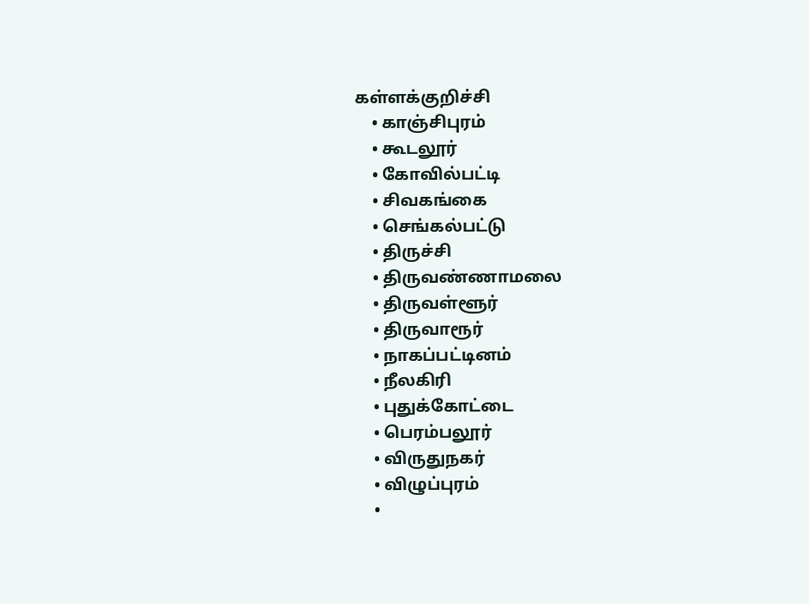கள்ளக்குறிச்சி
    • காஞ்சிபுரம்
    • கூடலூர்
    • கோவில்பட்டி
    • சிவகங்கை
    • செங்கல்பட்டு
    • திருச்சி
    • திருவண்ணாமலை
    • திருவள்ளூர்
    • திருவாரூர்
    • நாகப்பட்டினம்
    • நீலகிரி
    • புதுக்கோட்டை
    • பெரம்பலூர்
    • விருதுநகர்
    • விழுப்புரம்
    •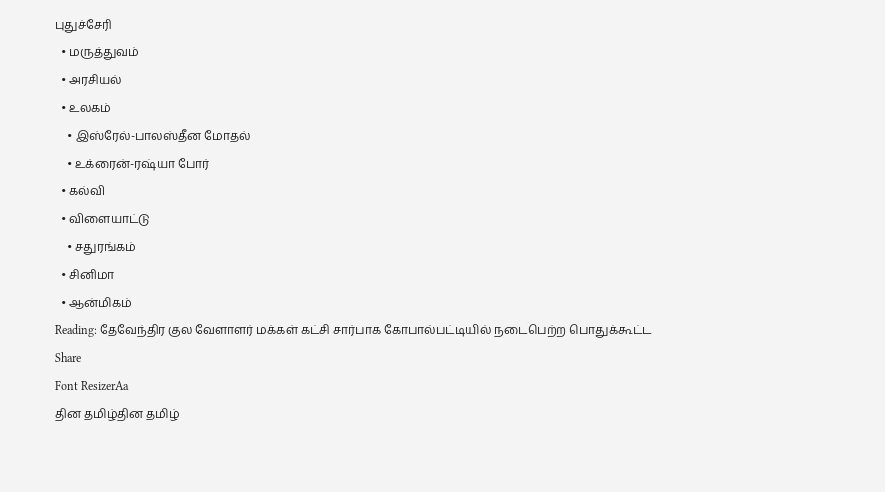புதுச்சேரி
  • மருத்துவம்
  • அரசியல்
  • உலகம்
    • இஸ்ரேல்-பாலஸ்தீன மோதல்
    • உக்ரைன்-ரஷ்யா போர்
  • கல்வி
  • விளையாட்டு
    • சதுரங்கம்
  • சினிமா
  • ஆன்மிகம்
Reading: தேவேந்திர குல வேளாளர் மக்கள் கட்சி சார்பாக கோபால்பட்டியில் நடைபெற்ற பொதுக்கூட்ட
Share
Font ResizerAa
தின தமிழ்தின தமிழ்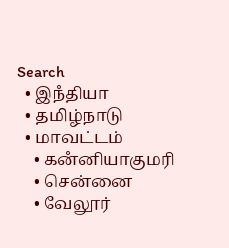Search
  • இநஂதியா
  • தமிழ்நாடு
  • மாவட்டம்
    • கனஂனியாகுமரி
    • சென்னை
    • வேலூர்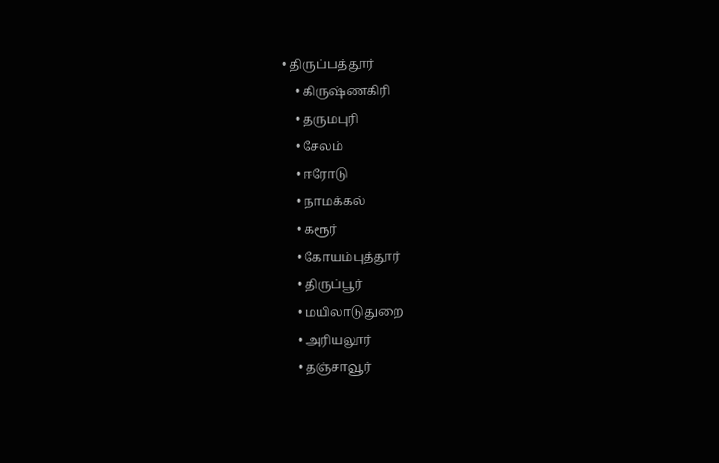• திருப்பத்தூர்
    • கிருஷ்ணகிரி
    • தருமபுரி
    • சேலம்
    • ஈரோடு
    • நாமக்கல்
    • கரூர்
    • கோயம்புத்தூர்
    • திருப்பூர்
    • மயிலாடுதுறை
    • அரியலூர்
    • தஞ்சாவூர்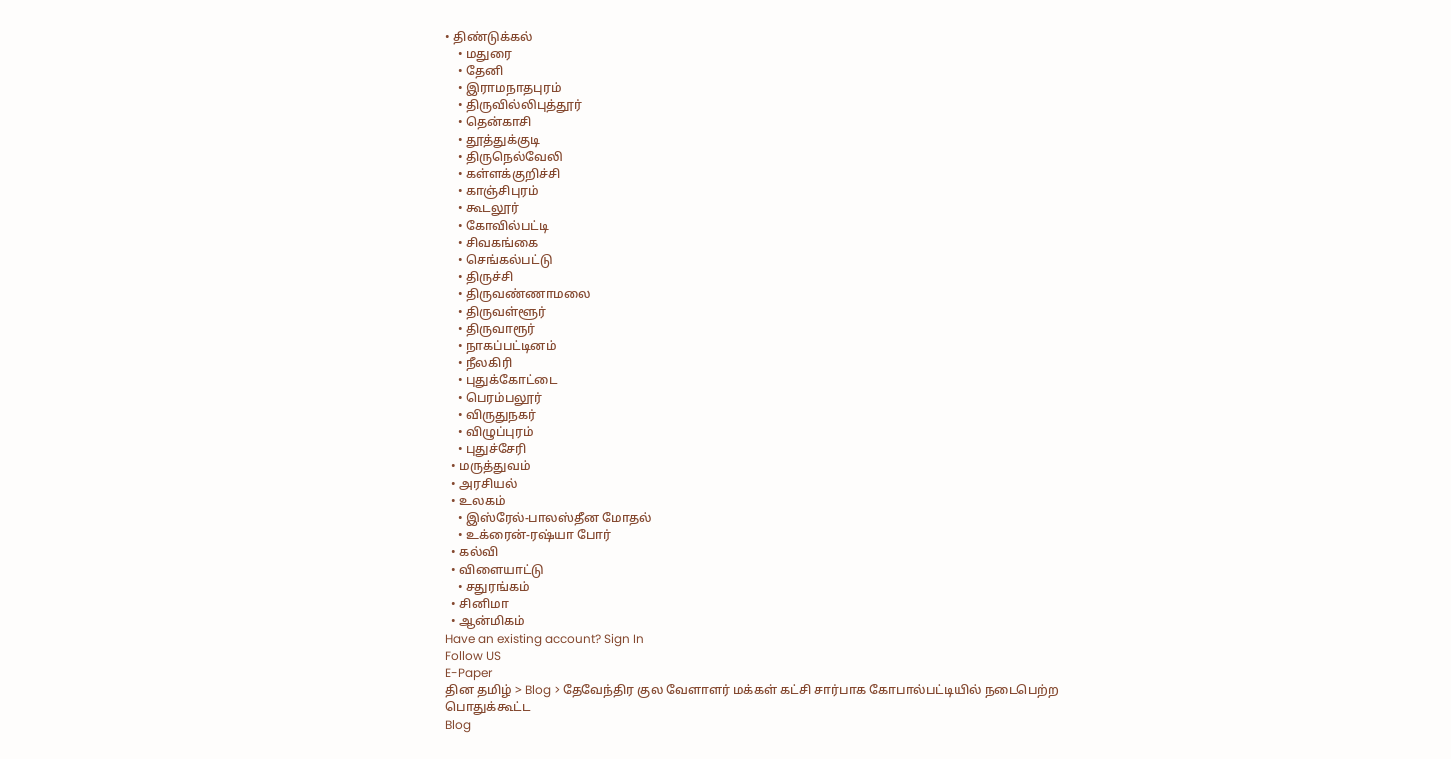• திண்டுக்கல்
    • மதுரை
    • தேனி
    • இராமநாதபுரம்
    • திருவில்லிபுத்தூர்
    • தென்காசி
    • தூத்துக்குடி
    • திருநெல்வேலி
    • கள்ளக்குறிச்சி
    • காஞ்சிபுரம்
    • கூடலூர்
    • கோவில்பட்டி
    • சிவகங்கை
    • செங்கல்பட்டு
    • திருச்சி
    • திருவண்ணாமலை
    • திருவள்ளூர்
    • திருவாரூர்
    • நாகப்பட்டினம்
    • நீலகிரி
    • புதுக்கோட்டை
    • பெரம்பலூர்
    • விருதுநகர்
    • விழுப்புரம்
    • புதுச்சேரி
  • மருத்துவம்
  • அரசியல்
  • உலகம்
    • இஸ்ரேல்-பாலஸ்தீன மோதல்
    • உக்ரைன்-ரஷ்யா போர்
  • கல்வி
  • விளையாட்டு
    • சதுரங்கம்
  • சினிமா
  • ஆன்மிகம்
Have an existing account? Sign In
Follow US
E-Paper
தின தமிழ் > Blog > தேவேந்திர குல வேளாளர் மக்கள் கட்சி சார்பாக கோபால்பட்டியில் நடைபெற்ற பொதுக்கூட்ட
Blog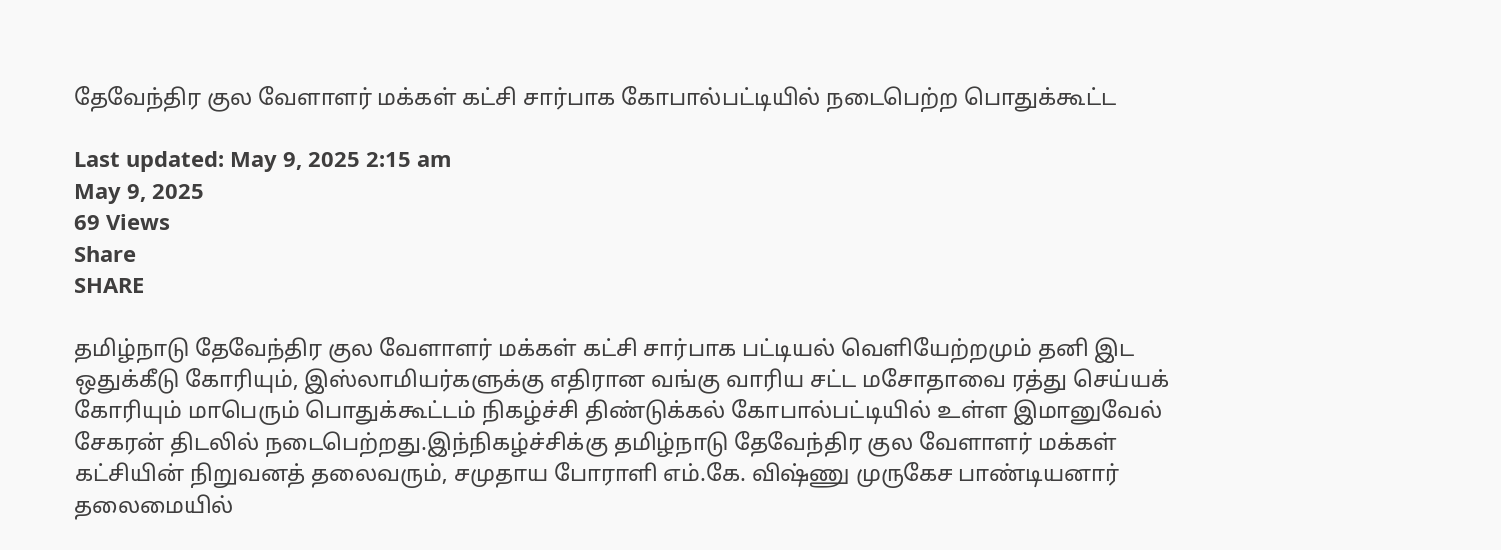தேவேந்திர குல வேளாளர் மக்கள் கட்சி சார்பாக கோபால்பட்டியில் நடைபெற்ற பொதுக்கூட்ட

Last updated: May 9, 2025 2:15 am
May 9, 2025
69 Views
Share
SHARE

தமிழ்நாடு தேவேந்திர குல வேளாளர் மக்கள் கட்சி சார்பாக பட்டியல் வெளியேற்றமும் தனி இட ஒதுக்கீடு கோரியும், இஸ்லாமியர்களுக்கு எதிரான வங்கு வாரிய சட்ட மசோதாவை ரத்து செய்யக் கோரியும் மாபெரும் பொதுக்கூட்டம் நிகழ்ச்சி திண்டுக்கல் கோபால்பட்டியில் உள்ள இமானுவேல் சேகரன் திடலில் நடைபெற்றது.இந்நிகழ்ச்சிக்கு தமிழ்நாடு தேவேந்திர குல வேளாளர் மக்கள் கட்சியின் நிறுவனத் தலைவரும், சமுதாய போராளி எம்.கே. விஷ்ணு முருகேச பாண்டியனார் தலைமையில்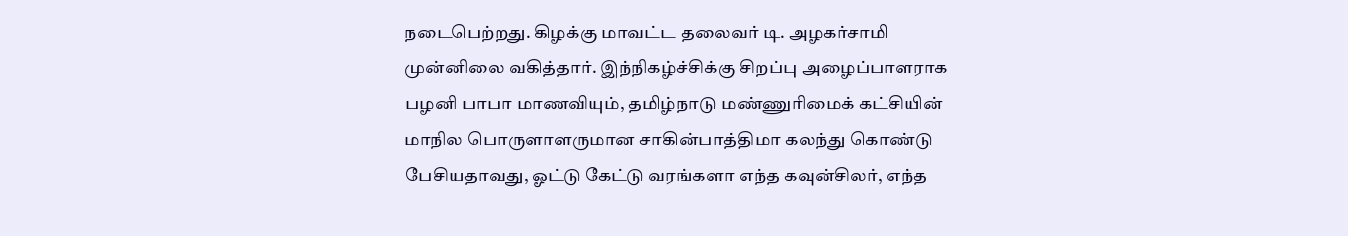நடைபெற்றது. கிழக்கு மாவட்ட தலைவர் டி. அழகர்சாமி முன்னிலை வகித்தார். இந்நிகழ்ச்சிக்கு சிறப்பு அழைப்பாளராக பழனி பாபா மாணவியும், தமிழ்நாடு மண்ணுரிமைக் கட்சியின் மாநில பொருளாளருமான சாகின்பாத்திமா கலந்து கொண்டு பேசியதாவது, ஓட்டு கேட்டு வரங்களா எந்த கவுன்சிலர், எந்த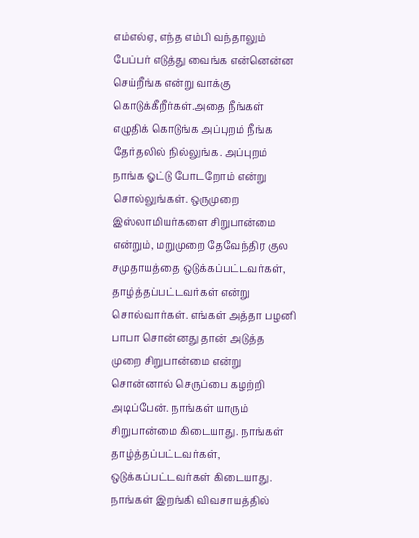எம்எல்ஏ, எந்த எம்பி வந்தாலும் பேப்பர் எடுத்து வைங்க என்னென்ன செய்றீங்க என்று வாக்கு கொடுக்கீறீர்கள்.அதை நீங்கள் எழுதிக் கொடுங்க அப்புறம் நீங்க தேர்தலில் நில்லுங்க. அப்புறம் நாங்க ஓட்டு போடறோம் என்று சொல்லுங்கள். ஒருமுறை இஸ்லாமியர்களை சிறுபான்மை என்றும், மறுமுறை தேவேந்திர குல சமுதாயத்தை ஒடுக்கப்பட்டவர்கள், தாழ்த்தப்பட்டவர்கள் என்று சொல்வார்கள். எங்கள் அத்தா பழனி பாபா சொன்னது தான் அடுத்த முறை சிறுபான்மை என்று சொன்னால் செருப்பை கழற்றி அடிப்பேன். நாங்கள் யாரும் சிறுபான்மை கிடையாது. நாங்கள் தாழ்த்தப்பட்டவர்கள், ஒடுக்கப்பட்டவர்கள் கிடையாது. நாங்கள் இறங்கி விவசாயத்தில்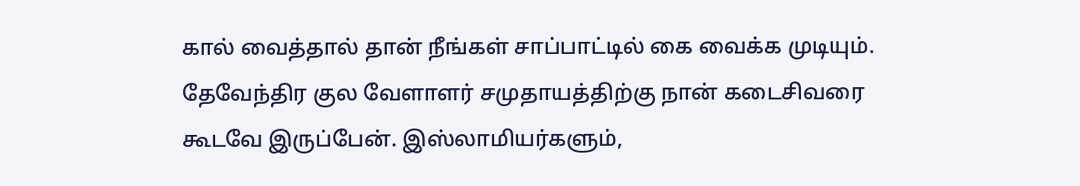கால் வைத்தால் தான் நீங்கள் சாப்பாட்டில் கை வைக்க முடியும். தேவேந்திர குல வேளாளர் சமுதாயத்திற்கு நான் கடைசிவரை கூடவே இருப்பேன். இஸ்லாமியர்களும்,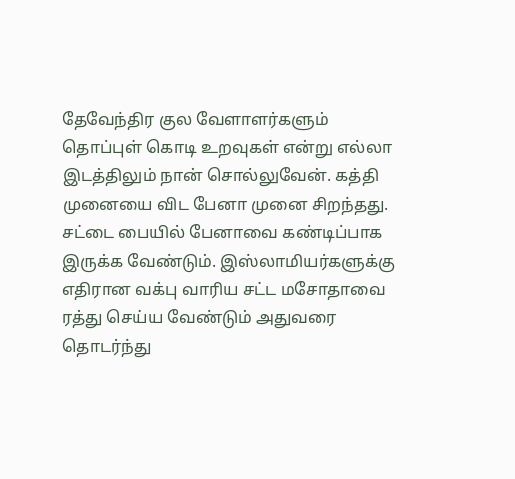தேவேந்திர குல வேளாளர்களும் தொப்புள் கொடி உறவுகள் என்று எல்லா இடத்திலும் நான் சொல்லுவேன். கத்தி முனையை விட பேனா முனை சிறந்தது. சட்டை பையில் பேனாவை கண்டிப்பாக இருக்க வேண்டும். இஸ்லாமியர்களுக்கு எதிரான வக்பு வாரிய சட்ட மசோதாவை ரத்து செய்ய வேண்டும் அதுவரை தொடர்ந்து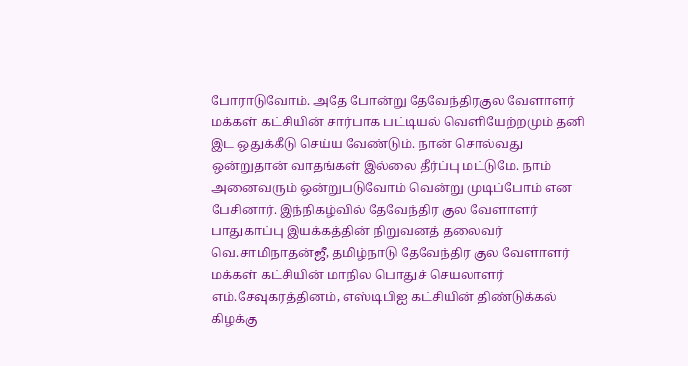போராடுவோம். அதே போன்று தேவேந்திரகுல வேளாளர் மக்கள் கட்சியின் சார்பாக பட்டியல் வெளியேற்றமும் தனி இட ஒதுக்கீடு செய்ய வேண்டும். நான் சொல்வது ஒன்றுதான் வாதங்கள் இல்லை தீர்ப்பு மட்டுமே. நாம் அனைவரும் ஒன்றுபடுவோம் வென்று முடிப்போம் என பேசினார். இந்நிகழ்வில் தேவேந்திர குல வேளாளர் பாதுகாப்பு இயக்கத்தின் நிறுவனத் தலைவர் வெ.சாமிநாதன்ஜீ, தமிழ்நாடு தேவேந்திர குல வேளாளர் மக்கள் கட்சியின் மாநில பொதுச் செயலாளர் எம்.சேவுகரத்தினம், எஸ்டிபிஐ கட்சியின் திண்டுக்கல் கிழக்கு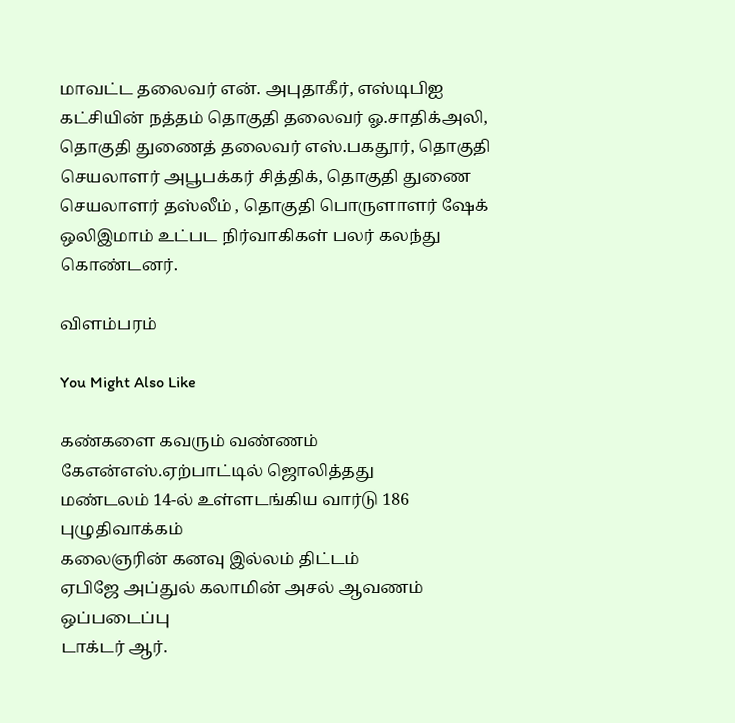மாவட்ட தலைவர் என். அபுதாகீர், எஸ்டிபிஐ கட்சியின் நத்தம் தொகுதி தலைவர் ஓ.சாதிக்அலி, தொகுதி துணைத் தலைவர் எஸ்.பகதூர், தொகுதி செயலாளர் அபூபக்கர் சித்திக், தொகுதி துணை செயலாளர் தஸ்லீம் , தொகுதி பொருளாளர் ஷேக் ஒலிஇமாம் உட்பட நிர்வாகிகள் பலர் கலந்து கொண்டனர்.

விளம்பரம்

You Might Also Like

கண்களை கவரும் வண்ணம் கேஎன்எஸ்.ஏற்பாட்டில் ஜொலித்தது
மண்டலம் 14-ல் உள்ளடங்கிய வார்டு 186 புழுதிவாக்கம்
கலைஞரின் கனவு இல்லம் திட்டம்
ஏபிஜே அப்துல் கலாமின் அசல் ஆவணம் ஒப்படைப்பு
டாக்டர் ஆர்.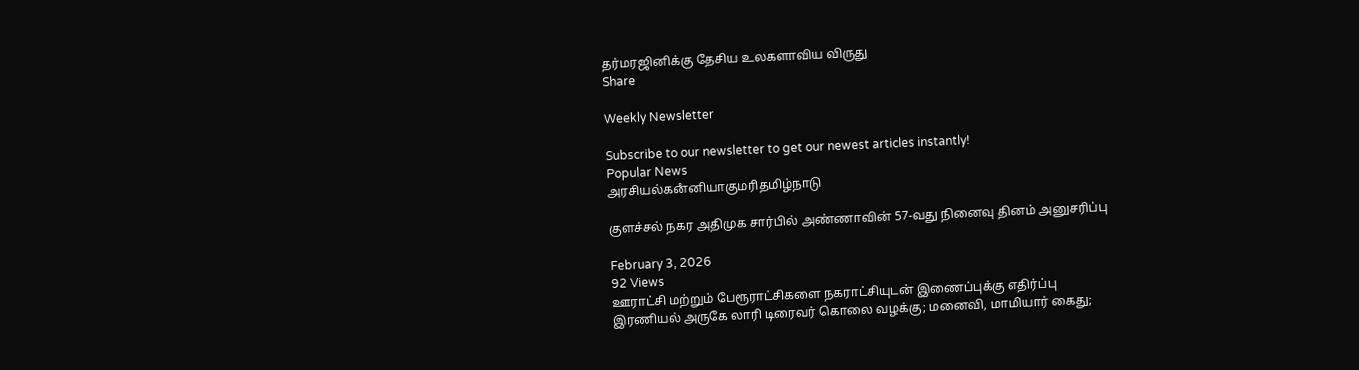தர்மரஜினிக்கு தேசிய உலகளாவிய விருது
Share

Weekly Newsletter

Subscribe to our newsletter to get our newest articles instantly!
Popular News
அரசியல்கனஂனியாகுமரிதமிழ்நாடு

குளச்சல் நகர அதிமுக சார்பில் அண்ணாவின் 57-வது நினைவு தினம் அனுசரிப்பு

February 3, 2026
92 Views
ஊராட்சி மற்றும் பேரூராட்சிகளை நகராட்சியுடன் இணைப்புக்கு எதிர்ப்பு
இரணியல் அருகே லாரி டிரைவர் கொலை வழக்கு; மனைவி, மாமியார் கைது;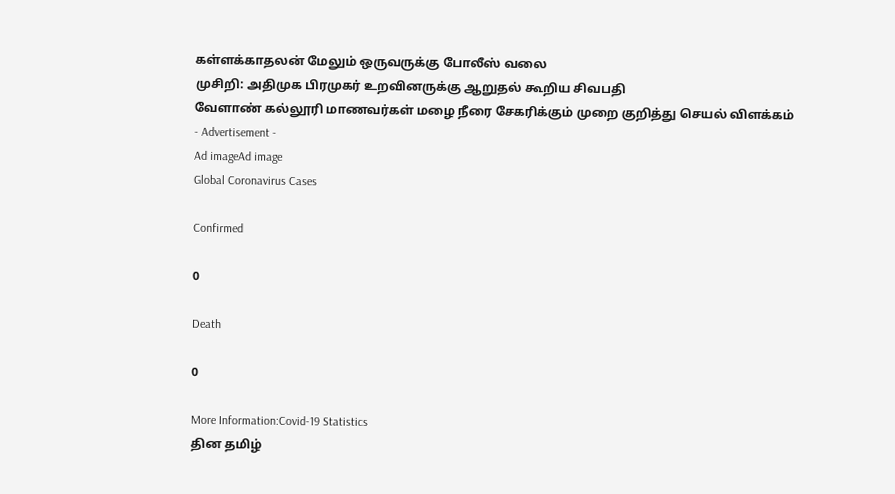கள்ளக்காதலன் மேலும் ஒருவருக்கு போலீஸ் வலை
முசிறி: அதிமுக பிரமுகர் உறவினருக்கு ஆறுதல் கூறிய சிவபதி
வேளாண் கல்லூரி மாணவர்கள் மழை நீரை சேகரிக்கும் முறை குறித்து செயல் விளக்கம்
- Advertisement -
Ad imageAd image
Global Coronavirus Cases

Confirmed

0

Death

0

More Information:Covid-19 Statistics
தின தமிழ்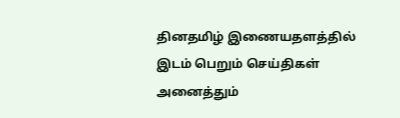தினதமிழ் இணையதளத்தில் இடம் பெறும் செய்திகள் அனைத்தும்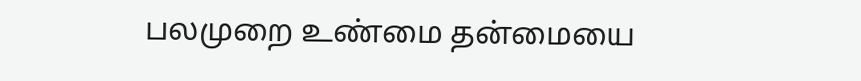பலமுறை உண்மை தன்மையை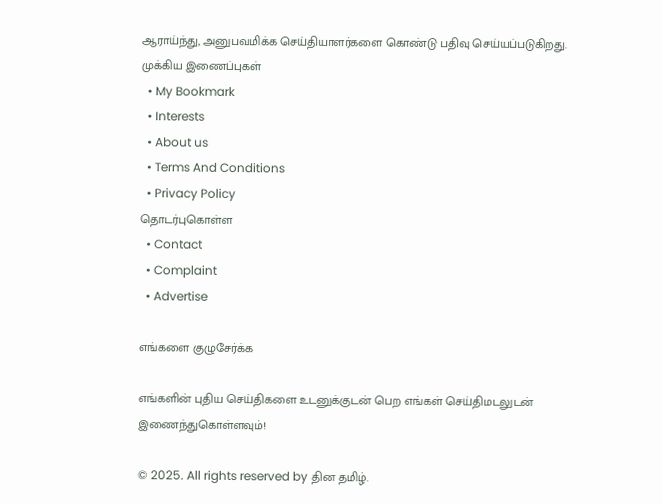ஆராய்ந்து, அனுபவமிக்க செய்தியாளர்களை கொண்டு பதிவு செய்யப்படுகிறது.
முக்கிய இணைப்புகள்
  • My Bookmark
  • Interests
  • About us
  • Terms And Conditions
  • Privacy Policy
தொடர்புகொள்ள
  • Contact
  • Complaint
  • Advertise

எங்களை குழுசேர்க்க

எங்களின் புதிய செய்திகளை உடனுக்குடன் பெற எங்கள் செய்திமடலுடன் இணைந்துகொள்ளவும்!

© 2025. All rights reserved by தின தமிழ்.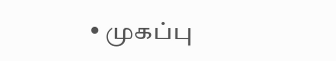• முகப்பு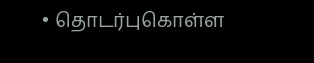• தொடர்புகொள்ள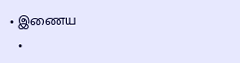• இணைய
  •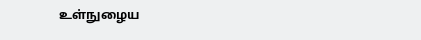உள்நுழைய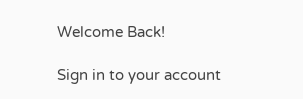Welcome Back!

Sign in to your account